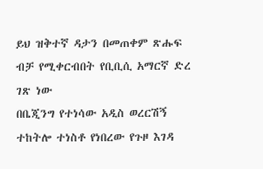ይህ ዝቅተኛ ዳታን በመጠቀም ጽሑፍ ብቻ የሚቀርብበት የቢቢሲ አማርኛ ድረ ገጽ ነው
በቤጂንግ የተነሳው አዲስ ወረርሽኝ ተከትሎ ተነስቶ የነበረው የጉዞ እገዳ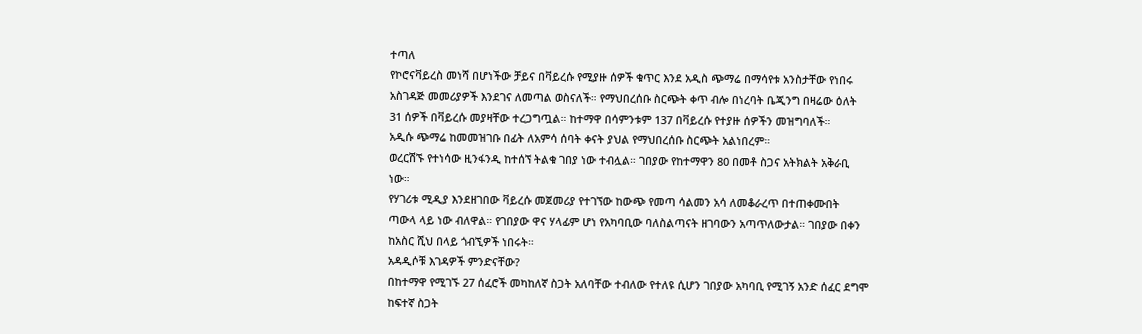ተጣለ
የኮሮናቫይረስ መነሻ በሆነችው ቻይና በቫይረሱ የሚያዙ ሰዎች ቁጥር እንደ አዲስ ጭማሬ በማሳየቱ አንስታቸው የነበሩ አስገዳጅ መመሪያዎች እንደገና ለመጣል ወስናለች። የማህበረሰቡ ስርጭት ቀጥ ብሎ በነረባት ቤጂንግ በዛሬው ዕለት 31 ሰዎች በቫይረሱ መያዛቸው ተረጋግጧል። ከተማዋ በሳምንቱም 137 በቫይረሱ የተያዙ ሰዎችን መዝግባለች።
አዲሱ ጭማሬ ከመመዝገቡ በፊት ለአምሳ ሰባት ቀናት ያህል የማህበረሰቡ ስርጭት አልነበረም።
ወረርሽኙ የተነሳው ዚንፋንዲ ከተሰኘ ትልቁ ገበያ ነው ተብሏል። ገበያው የከተማዋን 80 በመቶ ስጋና አትክልት አቅራቢ ነው።
የሃገሪቱ ሚዲያ እንደዘገበው ቫይረሱ መጀመሪያ የተገኘው ከውጭ የመጣ ሳልመን አሳ ለመቆራረጥ በተጠቀሙበት ጣውላ ላይ ነው ብለዋል። የገበያው ዋና ሃላፊም ሆነ የአካባቢው ባለስልጣናት ዘገባውን አጣጥለውታል። ገበያው በቀን ከአስር ሺህ በላይ ጎብኚዎች ነበሩት።
አዳዲሶቹ እገዳዎች ምንድናቸው?
በከተማዋ የሚገኙ 27 ሰፈሮች መካከለኛ ስጋት አለባቸው ተብለው የተለዩ ሲሆን ገበያው አካባቢ የሚገኝ አንድ ሰፈር ደግሞ ከፍተኛ ስጋት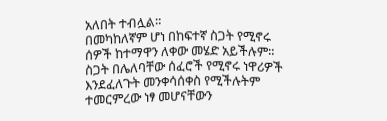አለበት ተብሏል።
በመካከለኛም ሆነ በከፍተኛ ስጋት የሚኖሩ ሰዎች ከተማዋን ለቀው መሄድ አይችሉም። ስጋት በሌለባቸው ሰፈሮች የሚኖሩ ነዋሪዎች እንደፈለጉት መንቀሳሰቀስ የሚችሉትም ተመርምረው ነፃ መሆናቸውን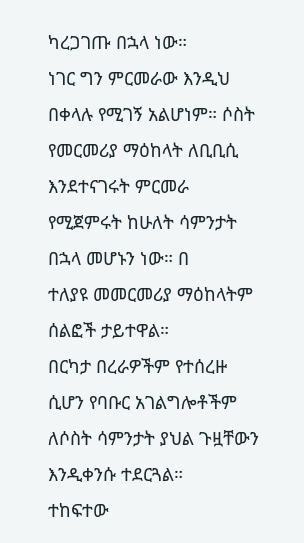ካረጋገጡ በኋላ ነው።
ነገር ግን ምርመራው እንዲህ በቀላሉ የሚገኝ አልሆነም። ሶስት የመርመሪያ ማዕከላት ለቢቢሲ እንደተናገሩት ምርመራ የሚጀምሩት ከሁለት ሳምንታት በኋላ መሆኑን ነው። በ
ተለያዩ መመርመሪያ ማዕከላትም ሰልፎች ታይተዋል።
በርካታ በረራዎችም የተሰረዙ ሲሆን የባቡር አገልግሎቶችም ለሶስት ሳምንታት ያህል ጉዟቸውን እንዲቀንሱ ተደርጓል።
ተከፍተው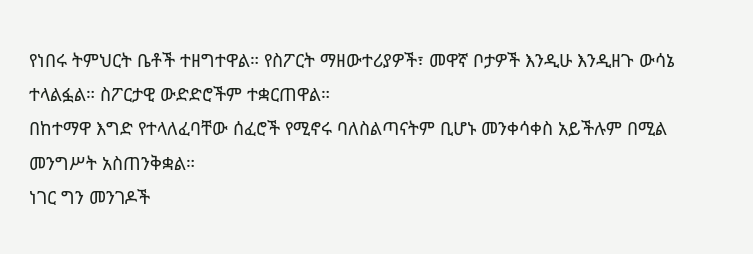የነበሩ ትምህርት ቤቶች ተዘግተዋል። የስፖርት ማዘውተሪያዎች፣ መዋኛ ቦታዎች እንዲሁ እንዲዘጉ ውሳኔ ተላልፏል። ስፖርታዊ ውድድሮችም ተቋርጠዋል።
በከተማዋ እግድ የተላለፈባቸው ሰፈሮች የሚኖሩ ባለስልጣናትም ቢሆኑ መንቀሳቀስ አይችሉም በሚል መንግሥት አስጠንቅቋል።
ነገር ግን መንገዶች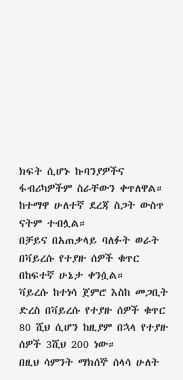ክፍት ሲሆኑ ኩባንያዎችና ፋብሪካዎችም ስራቸውን ቀጥለዋል። ከተማዋ ሁለተኛ ደረጃ ስጋት ውስጥ ናትም ተብሏል።
በቻይና በአጠቃላይ ባለፉት ወራት በቫይረሱ የተያዙ ሰዎች ቁጥር በከፍተኛ ሁኔታ ቀንሷል።
ቫይረሱ ከተነሳ ጀምሮ እስከ መጋቢት ድረስ በቫይረሱ የተያዙ ሰዎች ቁጥር 80 ሺህ ሲሆን ከዚያም በኋላ የተያዙ ሰዎች 3ሺህ 200 ነው።
በዚህ ሳምንት ማክሰኞ ሰላሳ ሁለት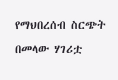የማህበረሰብ ስርጭት በመላው ሃገሪቷ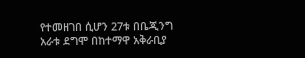የተመዘገበ ሲሆን 27ቱ በቤጂንግ አራቱ ደግሞ በከተማዋ አቅራቢያ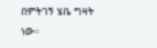በምትገኝ ሄቤ ግዛት ነው።